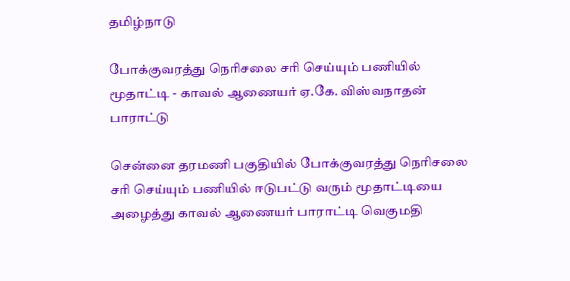தமிழ்நாடு

போக்குவரத்து நெரிசலை சரி செய்யும் பணியில் மூதாட்டி - காவல் ஆணையர் ஏ.கே. விஸ்வநாதன் பாராட்டு

சென்னை தரமணி பகுதியில் போக்குவரத்து நெரிசலை சரி செய்யும் பணியில் ஈடுபட்டு வரும் மூதாட்டியை அழைத்து காவல் ஆணையர் பாராட்டி வெகுமதி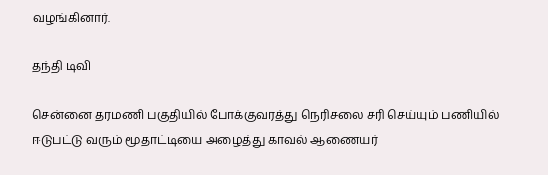வழங்கினார்.

தந்தி டிவி

சென்னை தரமணி பகுதியில் போக்குவரத்து நெரிசலை சரி செய்யும் பணியில் ஈடுபட்டு வரும் மூதாட்டியை அழைத்து காவல் ஆணையர்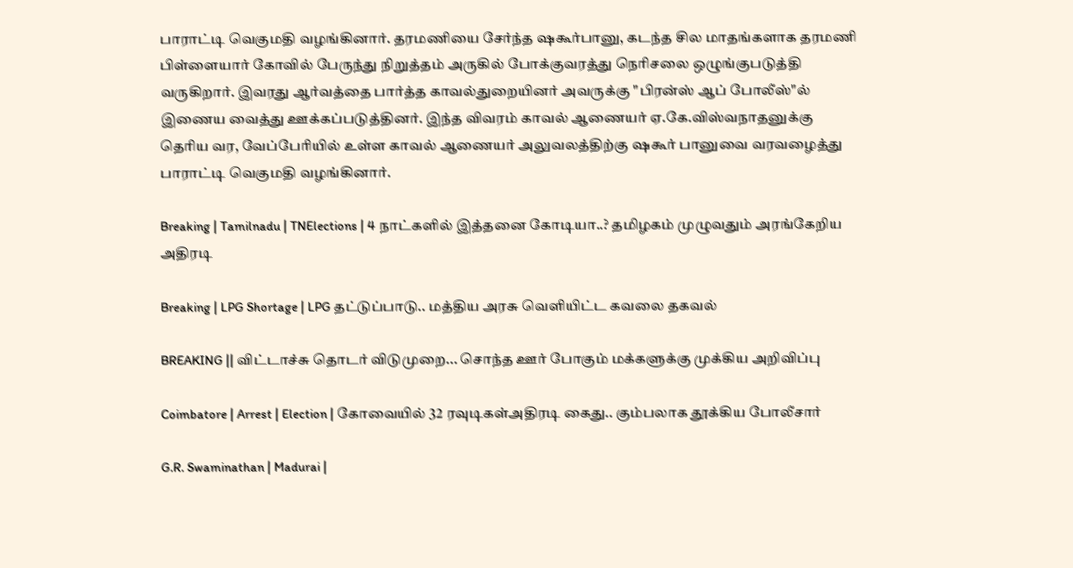பாராட்டி வெகுமதி வழங்கினார். தரமணியை சேர்ந்த ஷகூர்பானு, கடந்த சில மாதங்களாக தரமணி பிள்ளையார் கோவில் பேருந்து நிறுத்தம் அருகில் போக்குவரத்து நெரிசலை ஒழுங்குபடுத்தி வருகிறார். இவரது ஆர்வத்தை பார்த்த காவல்துறையினர் அவருக்கு "பிரன்ஸ் ஆப் போலீஸ்"ல் இணைய வைத்து ஊக்கப்படுத்தினர். இந்த விவரம் காவல் ஆணையர் ஏ.கே.விஸ்வநாதனுக்கு தெரிய வர, வேப்பேரியில் உள்ள காவல் ஆணையர் அலுவலத்திற்கு ஷகூர் பானுவை வரவழைத்து பாராட்டி வெகுமதி வழங்கினார்.

Breaking | Tamilnadu | TNElections | 4 நாட்களில் இத்தனை கோடியா..? தமிழகம் முழுவதும் அரங்கேறிய அதிரடி

Breaking | LPG Shortage | LPG தட்டுப்பாடு.. மத்திய அரசு வெளியிட்ட கவலை தகவல்

BREAKING || விட்டாச்சு தொடர் விடுமுறை... சொந்த ஊர் போகும் மக்களுக்கு முக்கிய அறிவிப்பு

Coimbatore | Arrest | Election | கோவையில் 32 ரவுடிகள்அதிரடி கைது.. கும்பலாக தூக்கிய போலீசார்

G.R. Swaminathan | Madurai |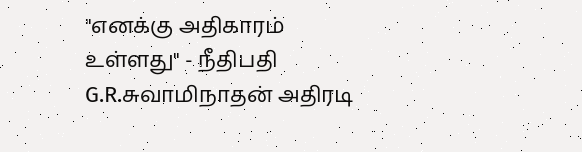"எனக்கு அதிகாரம் உள்ளது" - நீதிபதி G.R.சுவாமிநாதன் அதிரடி